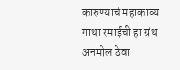कारुण्याचं महाकाव्य गाथा रमाईची हा ग्रंथ अनमोल ठेवा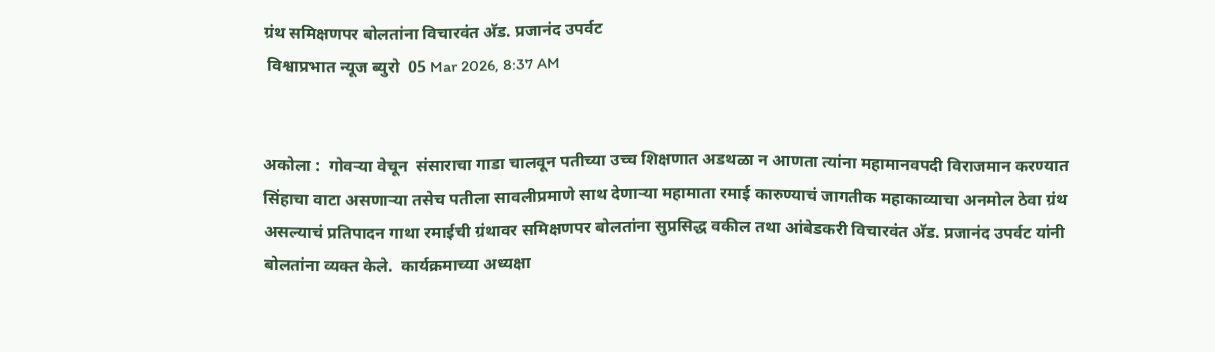ग्रंथ समिक्षणपर बोलतांना विचारवंत अ‍ॅड. प्रजानंद उपर्वट
 विश्वाप्रभात न्यूज ब्युरो  05 Mar 2026, 8:37 AM


अकोला :  गोवर्‍या वेचून  संसाराचा गाडा चालवून पतीच्या उच्च शिक्षणात अडथळा न आणता त्यांना महामानवपदी विराजमान करण्यात सिंहाचा वाटा असणार्‍या तसेच पतीला सावलीप्रमाणे साथ देणार्‍या महामाता रमाई कारुण्याचं जागतीक महाकाव्याचा अनमोल ठेवा ग्रंथ असल्याचं प्रतिपादन गाथा रमाईची ग्रंथावर समिक्षणपर बोलतांना सुप्रसिद्ध वकील तथा आंबेडकरी विचारवंत अ‍ॅड. प्रजानंद उपर्वट यांनी बोलतांना व्यक्त केले.  कार्यक्रमाच्या अध्यक्षा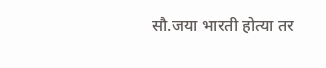सौ.जया भारती होत्या तर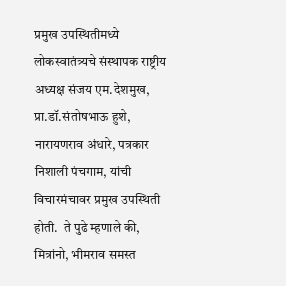प्रमुख उपस्थितीमध्ये लोकस्वातंत्र्यचे संस्थापक राष्ट्रीय अध्यक्ष संजय एम.देशमुख, प्रा.डॉ.संतोषभाऊ हुशे, नारायणराव अंधारे, पत्रकार निशाली पंचगाम, यांची विचारमंचावर प्रमुख उपस्थिती होती.  ते पुढे म्हणाले की,  मित्रांनो, भीमराव समस्त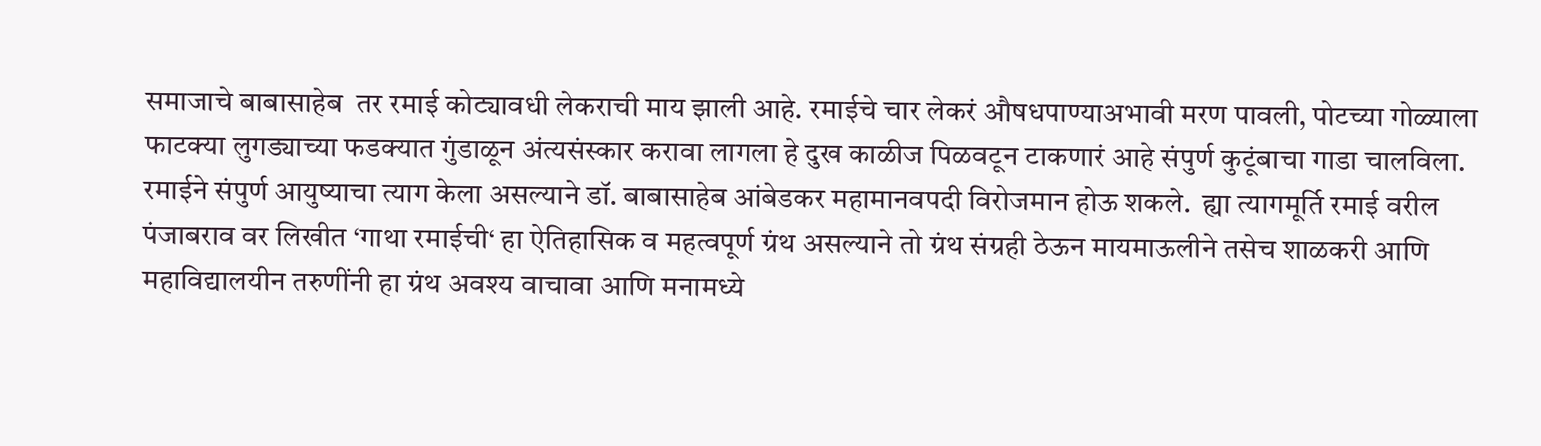समाजाचे बाबासाहेब  तर रमाई कोट्यावधी लेकराची माय झाली आहे. रमाईचे चार लेकरं औषधपाण्याअभावी मरण पावली, पोटच्या गोळ्याला फाटक्या लुगड्याच्या फडक्यात गुंडाळून अंत्यसंस्कार करावा लागला हे दुख काळीज पिळवटून टाकणारं आहे संपुर्ण कुटूंबाचा गाडा चालविला. रमाईने संपुर्ण आयुष्याचा त्याग केला असल्याने डॉ. बाबासाहेब आंबेडकर महामानवपदी विरोजमान होऊ शकले.  ह्या त्यागमूर्ति रमाई वरील पंजाबराव वर लिखीत ‘गाथा रमाईची‘ हा ऐतिहासिक व महत्वपूर्ण ग्रंथ असल्याने तो ग्रंथ संग्रही ठेऊन मायमाऊलीने तसेच शाळकरी आणि महाविद्यालयीन तरुणींनी हा ग्रंथ अवश्य वाचावा आणि मनामध्ये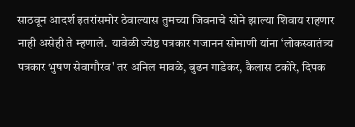साठवून आदर्श इतरांसमोर ठेवाल्यास तुमच्या जिवनाचे सोने झाल्या शिवाय राहणार नाही असेही ते म्हणाले.  यावेळी ज्येष्ठ पत्रकार गजानन सोमाणी यांना ‘लोकस्वातंत्र्य पत्रकार भुषण सेवागौरव' तर अनिल मावळे, बुढन गाडेकर, कैलास टकोरे, दिपक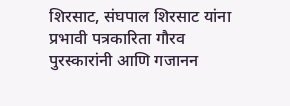शिरसाट, संघपाल शिरसाट यांना प्रभावी पत्रकारिता गौरव पुरस्कारांनी आणि गजानन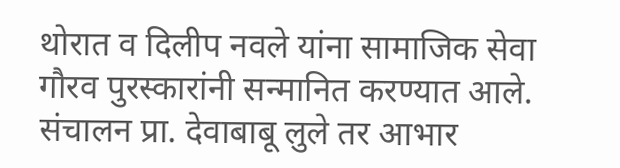थोरात व दिलीप नवले यांना सामाजिक सेवा गौरव पुरस्कारांनी सन्मानित करण्यात आले. संचालन प्रा. देवाबाबू लुले तर आभार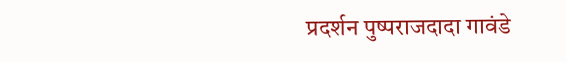प्रदर्शन पुष्पराजदादा गावंडे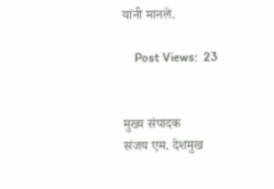यांनी मानले.

    Post Views:  23


मुख्य संपादक
संजय एम. देशमुख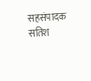सहसंपादक
सतिश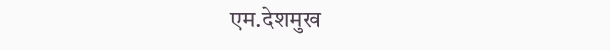एम.देशमुख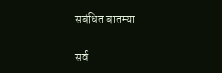सबंधित बातम्या

सर्व